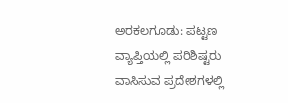ಅರಕಲಗೂಡು: ಪಟ್ಟಣ ವ್ಯಾಪ್ತಿಯಲ್ಲಿ ಪರಿಶಿಷ್ಟರು ವಾಸಿಸುವ ಪ್ರದೇಶಗಳಲ್ಲಿ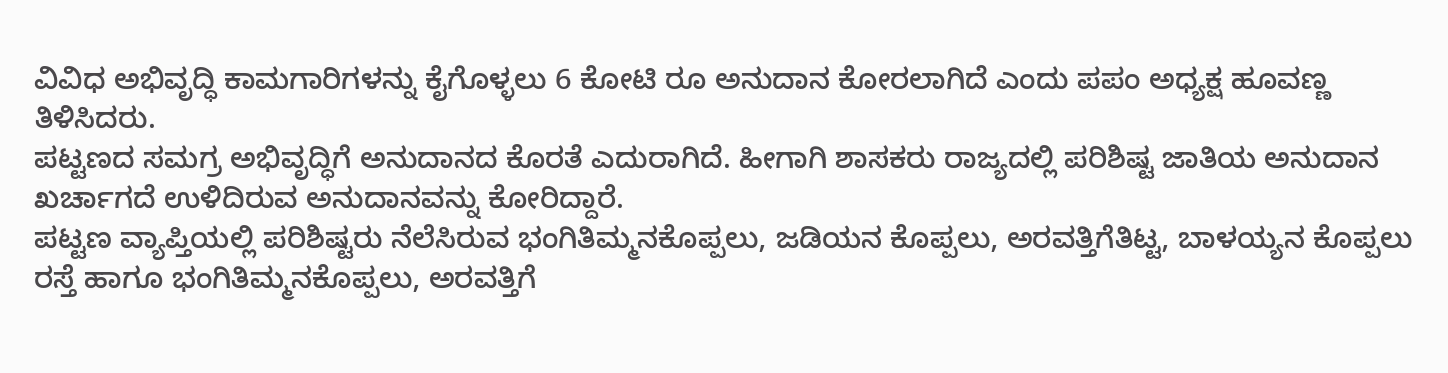ವಿವಿಧ ಅಭಿವೃದ್ಧಿ ಕಾಮಗಾರಿಗಳನ್ನು ಕೈಗೊಳ್ಳಲು 6 ಕೋಟಿ ರೂ ಅನುದಾನ ಕೋರಲಾಗಿದೆ ಎಂದು ಪಪಂ ಅಧ್ಯಕ್ಷ ಹೂವಣ್ಣ ತಿಳಿಸಿದರು.
ಪಟ್ಟಣದ ಸಮಗ್ರ ಅಭಿವೃದ್ಧಿಗೆ ಅನುದಾನದ ಕೊರತೆ ಎದುರಾಗಿದೆ. ಹೀಗಾಗಿ ಶಾಸಕರು ರಾಜ್ಯದಲ್ಲಿ ಪರಿಶಿಷ್ಟ ಜಾತಿಯ ಅನುದಾನ ಖರ್ಚಾಗದೆ ಉಳಿದಿರುವ ಅನುದಾನವನ್ನು ಕೋರಿದ್ದಾರೆ.
ಪಟ್ಟಣ ವ್ಯಾಪ್ತಿಯಲ್ಲಿ ಪರಿಶಿಷ್ಟರು ನೆಲೆಸಿರುವ ಭಂಗಿತಿಮ್ಮನಕೊಪ್ಪಲು, ಜಡಿಯನ ಕೊಪ್ಪಲು, ಅರವತ್ತಿಗೆತಿಟ್ಟ, ಬಾಳಯ್ಯನ ಕೊಪ್ಪಲು ರಸ್ತೆ ಹಾಗೂ ಭಂಗಿತಿಮ್ಮನಕೊಪ್ಪಲು, ಅರವತ್ತಿಗೆ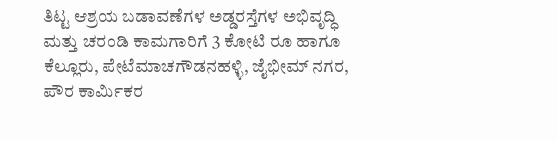ತಿಟ್ಟ ಆಶ್ರಯ ಬಡಾವಣೆಗಳ ಅಡ್ಡರಸ್ತೆಗಳ ಅಭಿವೃದ್ಧಿ ಮತ್ತು ಚರಂಡಿ ಕಾಮಗಾರಿಗೆ 3 ಕೋಟಿ ರೂ ಹಾಗೂ
ಕೆಲ್ಲೂರು, ಪೇಟೆಮಾಚಗೌಡನಹಳ್ಳಿ, ಜೈಭೀಮ್ ನಗರ, ಪೌರ ಕಾರ್ಮಿಕರ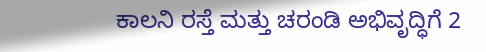ಕಾಲನಿ ರಸ್ತೆ ಮತ್ತು ಚರಂಡಿ ಅಭಿವೃದ್ಧಿಗೆ 2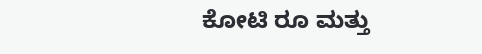ಕೋಟಿ ರೂ ಮತ್ತು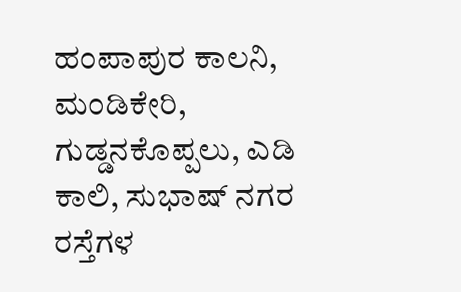ಹಂಪಾಪುರ ಕಾಲನಿ, ಮಂಡಿಕೇರಿ, ಗುಡ್ಡನಕೊಪ್ಪಲು, ಎಡಿ ಕಾಲಿ, ಸುಭಾಷ್ ನಗರ ರಸ್ತೆಗಳ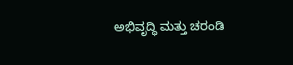ಅಭಿವೃದ್ಧಿ ಮತ್ತು ಚರಂಡಿ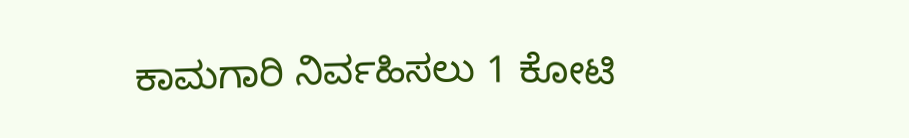ಕಾಮಗಾರಿ ನಿರ್ವಹಿಸಲು 1 ಕೋಟಿ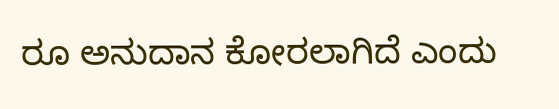ರೂ ಅನುದಾನ ಕೋರಲಾಗಿದೆ ಎಂದು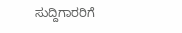ಸುದ್ದಿಗಾರರಿಗೆ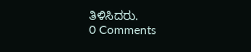ತಿಳಿಸಿದರು.
0 Comments